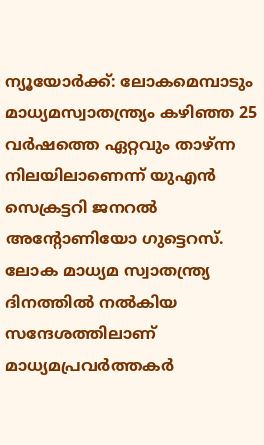ന്യൂയോർക്ക്: ലോകമെമ്പാടും മാധ്യമസ്വാതന്ത്ര്യം കഴിഞ്ഞ 25 വർഷത്തെ ഏറ്റവും താഴ്ന്ന നിലയിലാണെന്ന് യുഎൻ സെക്രട്ടറി ജനറൽ അന്റോണിയോ ഗുട്ടെറസ്. ലോക മാധ്യമ സ്വാതന്ത്ര്യ ദിനത്തിൽ നൽകിയ സന്ദേശത്തിലാണ് മാധ്യമപ്രവർത്തകർ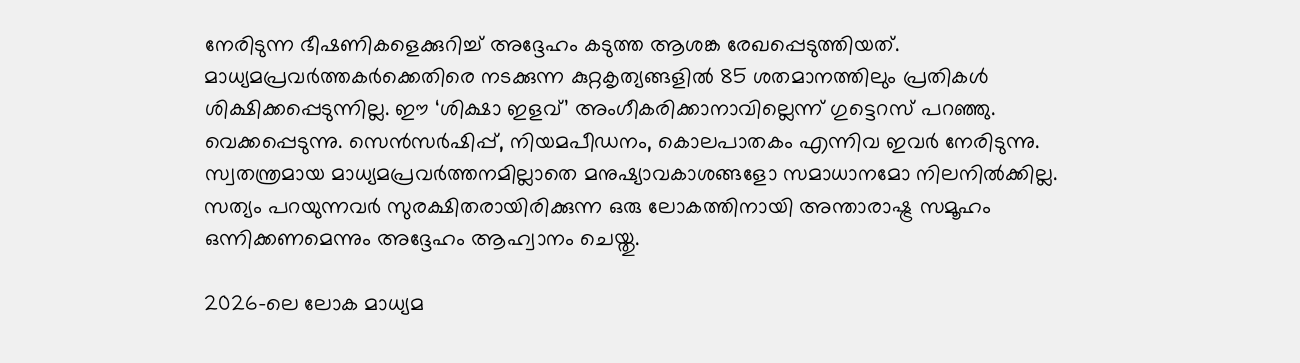നേരിടുന്ന ഭീഷണികളെക്കുറിച്ച് അദ്ദേഹം കടുത്ത ആശങ്ക രേഖപ്പെടുത്തിയത്.
മാധ്യമപ്രവർത്തകർക്കെതിരെ നടക്കുന്ന കുറ്റകൃത്യങ്ങളിൽ 85 ശതമാനത്തിലും പ്രതികൾ ശിക്ഷിക്കപ്പെടുന്നില്ല. ഈ ‘ശിക്ഷാ ഇളവ്’ അംഗീകരിക്കാനാവില്ലെന്ന് ഗുട്ടെറസ് പറഞ്ഞു. വെക്കപ്പെടുന്നു. സെൻസർഷിപ്പ്, നിയമപീഡനം, കൊലപാതകം എന്നിവ ഇവർ നേരിടുന്നു.
സ്വതന്ത്രമായ മാധ്യമപ്രവർത്തനമില്ലാതെ മനുഷ്യാവകാശങ്ങളോ സമാധാനമോ നിലനിൽക്കില്ല. സത്യം പറയുന്നവർ സുരക്ഷിതരായിരിക്കുന്ന ഒരു ലോകത്തിനായി അന്താരാഷ്ട്ര സമൂഹം ഒന്നിക്കണമെന്നും അദ്ദേഹം ആഹ്വാനം ചെയ്തു.

2026-ലെ ലോക മാധ്യമ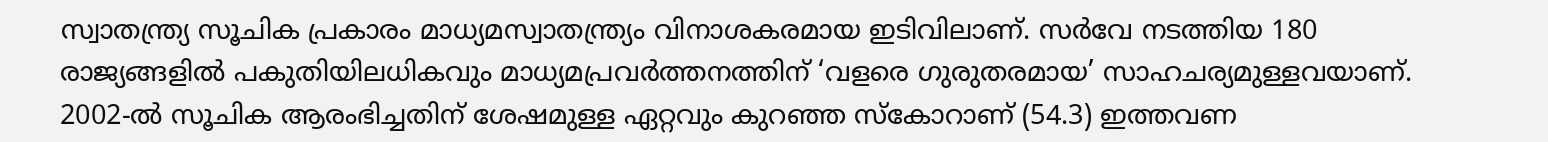സ്വാതന്ത്ര്യ സൂചിക പ്രകാരം മാധ്യമസ്വാതന്ത്ര്യം വിനാശകരമായ ഇടിവിലാണ്. സർവേ നടത്തിയ 180 രാജ്യങ്ങളിൽ പകുതിയിലധികവും മാധ്യമപ്രവർത്തനത്തിന് ‘വളരെ ഗുരുതരമായ’ സാഹചര്യമുള്ളവയാണ്. 2002-ൽ സൂചിക ആരംഭിച്ചതിന് ശേഷമുള്ള ഏറ്റവും കുറഞ്ഞ സ്കോറാണ് (54.3) ഇത്തവണ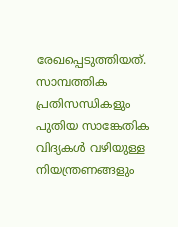രേഖപ്പെടുത്തിയത്. സാമ്പത്തിക പ്രതിസന്ധികളും പുതിയ സാങ്കേതിക വിദ്യകൾ വഴിയുള്ള നിയന്ത്രണങ്ങളും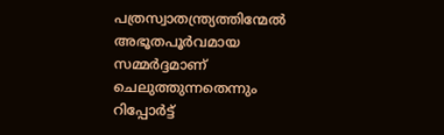പത്രസ്വാതന്ത്ര്യത്തിന്മേൽ അഭൂതപൂർവമായ സമ്മർദ്ദമാണ് ചെലുത്തുന്നതെന്നും റിപ്പോർട്ട്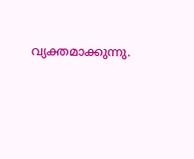വ്യക്തമാക്കുന്നു.